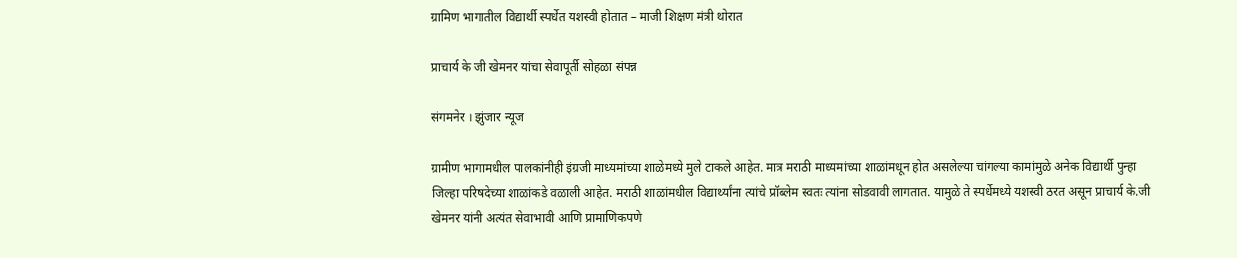ग्रामिण भागातील विद्यार्थी स्पर्धेत यशस्वी होतात – माजी शिक्षण मंत्री थोरात

प्राचार्य के जी खेमनर यांचा सेवापूर्ती सोहळा संपन्न

संगमनेर । झुंजार न्यूज

ग्रामीण भागामधील पालकांनीही इंग्रजी माध्यमांच्या शाळेमध्ये मुले टाकले आहेत. मात्र मराठी माध्यमांच्या शाळांमधून होत असलेल्या चांगल्या कामांमुळे अनेक विद्यार्थी पुन्हा जिल्हा परिषदेच्या शाळांकडे वळाली आहेत. मराठी शाळांमधील विद्यार्थ्यांना त्यांचे प्रॉब्लेम स्वतः त्यांना सोडवावी लागतात. यामुळे ते स्पर्धेमध्ये यशस्वी ठरत असून प्राचार्य के.जी खेमनर यांनी अत्यंत सेवाभावी आणि प्रामाणिकपणे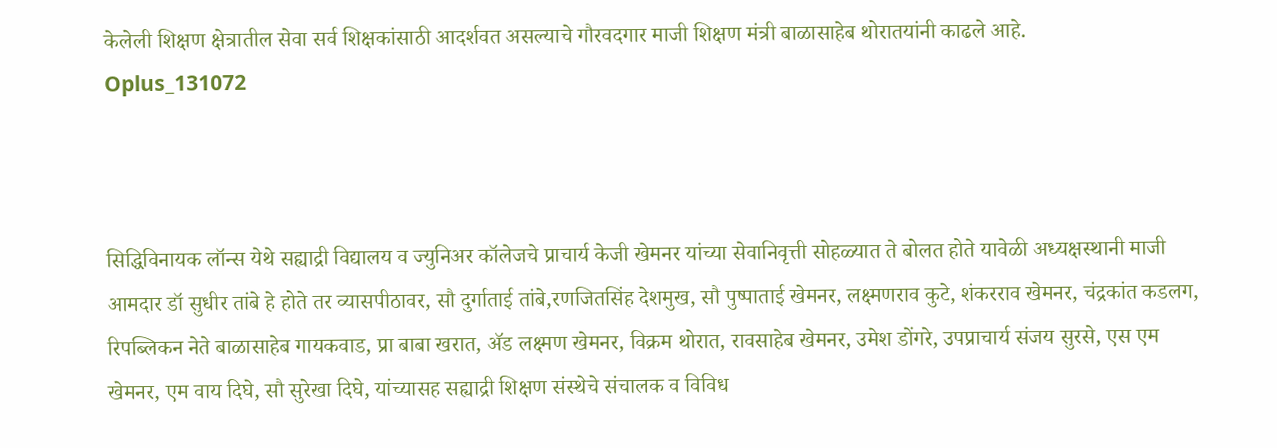केलेली शिक्षण क्षेत्रातील सेवा सर्व शिक्षकांसाठी आदर्शवत असल्याचे गौरवदगार माजी शिक्षण मंत्री बाळासाहेब थोरातयांनी काढले आहे.
Oplus_131072



सिद्धिविनायक लॉन्स येथे सह्याद्री विद्यालय व ज्युनिअर कॉलेजचे प्राचार्य केजी खेमनर यांच्या सेवानिवृत्ती सोहळ्यात ते बोलत होते यावेळी अध्यक्षस्थानी माजी आमदार डॉ सुधीर तांबे हे होते तर व्यासपीठावर, सौ दुर्गाताई तांबे,रणजितसिंह देशमुख, सौ पुष्पाताई खेमनर, लक्ष्मणराव कुटे, शंकरराव खेमनर, चंद्रकांत कडलग, रिपब्लिकन नेते बाळासाहेब गायकवाड, प्रा बाबा खरात, ॲड लक्ष्मण खेमनर, विक्रम थोरात, रावसाहेब खेमनर, उमेश डोंगरे, उपप्राचार्य संजय सुरसे, एस एम खेमनर, एम वाय दिघे, सौ सुरेखा दिघे, यांच्यासह सह्याद्री शिक्षण संस्थेचे संचालक व विविध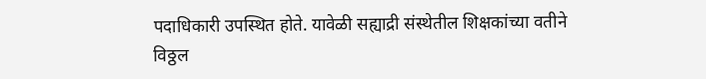पदाधिकारी उपस्थित होते. यावेळी सह्याद्री संस्थेतील शिक्षकांच्या वतीने विठ्ठल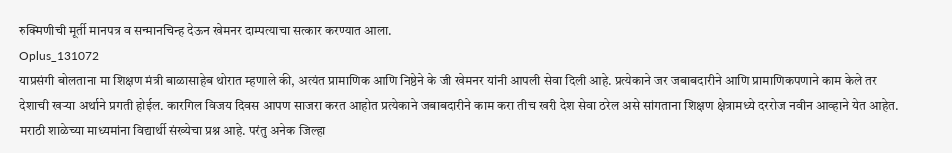रुक्मिणीची मूर्ती मानपत्र व सन्मानचिन्ह देऊन खेमनर दाम्पत्याचा सत्कार करण्यात आला.
Oplus_131072
याप्रसंगी बोलताना मा शिक्षण मंत्री बाळासाहेब थोरात म्हणाले की, अत्यंत प्रामाणिक आणि निष्ठेने के जी खेमनर यांनी आपली सेवा दिली आहे. प्रत्येकाने जर जबाबदारीने आणि प्रामाणिकपणाने काम केले तर देशाची खऱ्या अर्थाने प्रगती होईल. कारगिल विजय दिवस आपण साजरा करत आहोत प्रत्येकाने जबाबदारीने काम करा तीच खरी देश सेवा ठरेल असे सांगताना शिक्षण क्षेत्रामध्ये दररोज नवीन आव्हाने येत आहेत. मराठी शाळेच्या माध्यमांना विद्यार्थी संख्येचा प्रश्न आहे. परंतु अनेक जिल्हा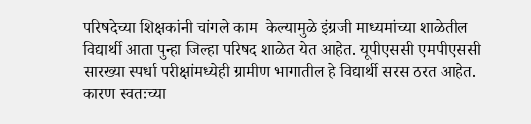परिषदेच्या शिक्षकांनी चांगले काम  केल्यामुळे इंग्रजी माध्यमांच्या शाळेतील विद्यार्थी आता पुन्हा जिल्हा परिषद शाळेत येत आहेत. यूपीएससी एमपीएससी सारख्या स्पर्धा परीक्षांमध्येही ग्रामीण भागातील हे विद्यार्थी सरस ठरत आहेत. कारण स्वतःच्या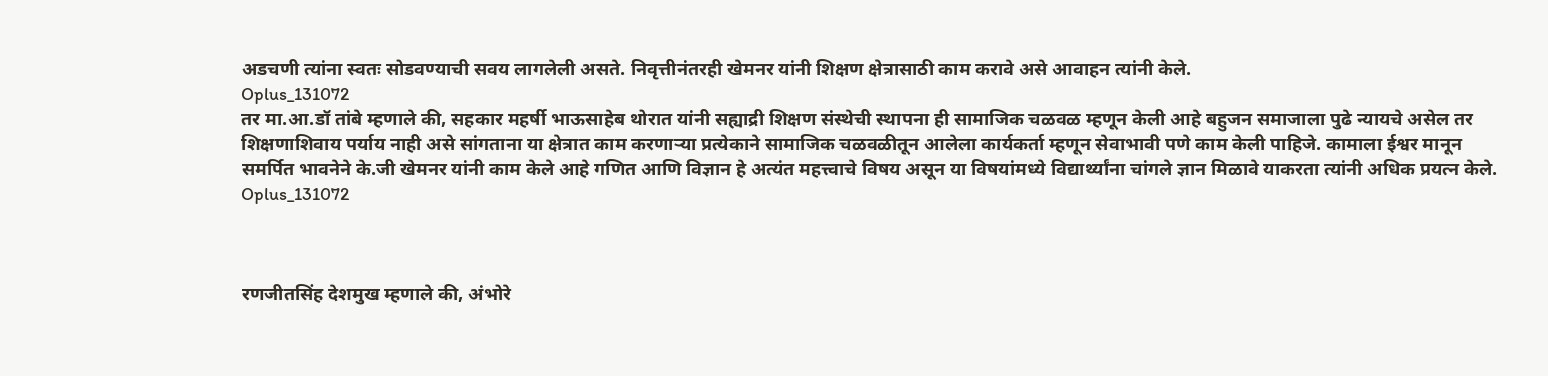अडचणी त्यांना स्वतः सोडवण्याची सवय लागलेली असते. निवृत्तीनंतरही खेमनर यांनी शिक्षण क्षेत्रासाठी काम करावे असे आवाहन त्यांनी केले.
Oplus_131072
तर मा.आ.डॉ तांबे म्हणाले की, सहकार महर्षी भाऊसाहेब थोरात यांनी सह्याद्री शिक्षण संस्थेची स्थापना ही सामाजिक चळवळ म्हणून केली आहे बहुजन समाजाला पुढे न्यायचे असेल तर शिक्षणाशिवाय पर्याय नाही असे सांगताना या क्षेत्रात काम करणाऱ्या प्रत्येकाने सामाजिक चळवळीतून आलेला कार्यकर्ता म्हणून सेवाभावी पणे काम केली पाहिजे. कामाला ईश्वर मानून समर्पित भावनेने के.जी खेमनर यांनी काम केले आहे गणित आणि विज्ञान हे अत्यंत महत्त्वाचे विषय असून या विषयांमध्ये विद्यार्थ्यांना चांगले ज्ञान मिळावे याकरता त्यांनी अधिक प्रयत्न केले.
Oplus_131072



रणजीतसिंह देशमुख म्हणाले की, अंभोरे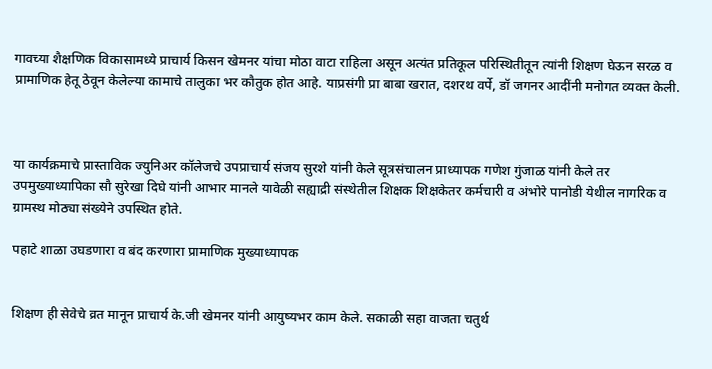गावच्या शैक्षणिक विकासामध्ये प्राचार्य किसन खेमनर यांचा मोठा वाटा राहिला असून अत्यंत प्रतिकूल परिस्थितीतून त्यांनी शिक्षण घेऊन सरळ व प्रामाणिक हेतू ठेवून केलेल्या कामाचे तालुका भर कौतुक होत आहे. याप्रसंगी प्रा बाबा खरात, दशरथ वर्पे, डॉ जगनर आदींनी मनोगत व्यक्त केली.



या कार्यक्रमाचे प्रास्ताविक ज्युनिअर कॉलेजचे उपप्राचार्य संजय सुरशे यांनी केले सूत्रसंचालन प्राध्यापक गणेश गुंजाळ यांनी केले तर उपमुख्याध्यापिका सौ सुरेखा दिघे यांनी आभार मानले यावेळी सह्याद्री संस्थेतील शिक्षक शिक्षकेतर कर्मचारी व अंभोरे पानोडी येथील नागरिक व ग्रामस्थ मोठ्या संख्येने उपस्थित होते.

पहाटे शाळा उघडणारा व बंद करणारा प्रामाणिक मुख्याध्यापक


शिक्षण ही सेवेचे व्रत मानून प्राचार्य के.जी खेमनर यांनी आयुष्यभर काम केले. सकाळी सहा वाजता चतुर्थ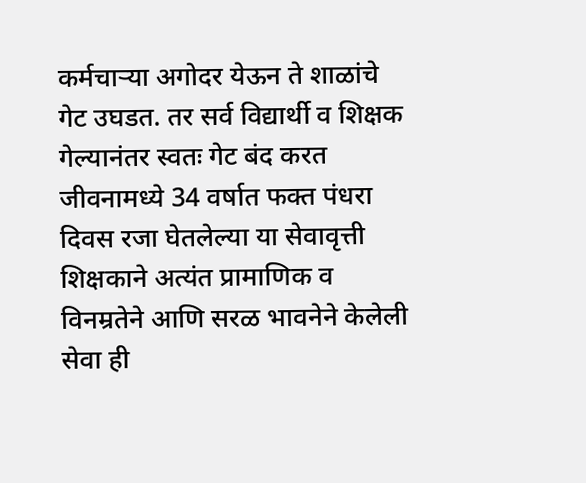कर्मचाऱ्या अगोदर येऊन ते शाळांचे गेट उघडत. तर सर्व विद्यार्थी व शिक्षक गेल्यानंतर स्वतः गेट बंद करत जीवनामध्ये 34 वर्षात फक्त पंधरा दिवस रजा घेतलेल्या या सेवावृत्ती शिक्षकाने अत्यंत प्रामाणिक व विनम्रतेने आणि सरळ भावनेने केलेली सेवा ही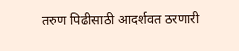तरुण पिढीसाठी आदर्शवत ठरणारी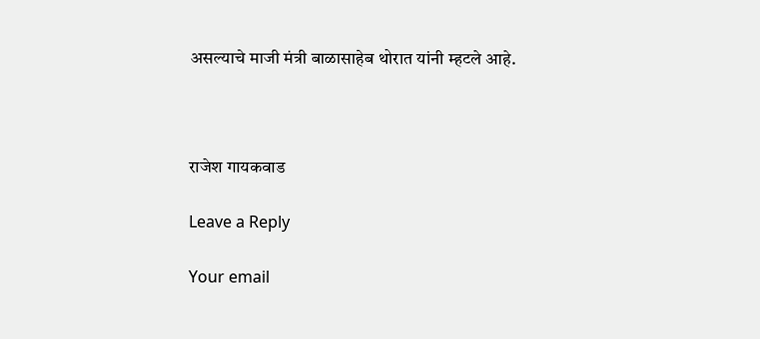असल्याचे माजी मंत्री बाळासाहेब थोरात यांनी म्हटले आहे.



राजेश गायकवाड

Leave a Reply

Your email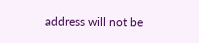address will not be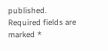published. Required fields are marked *